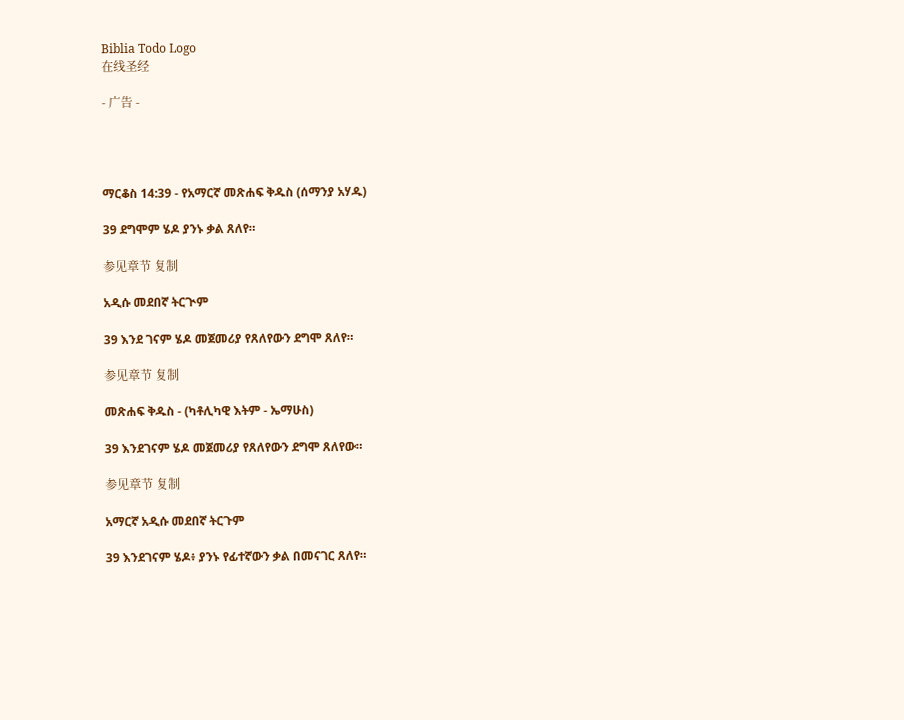Biblia Todo Logo
在线圣经

- 广告 -




ማርቆስ 14:39 - የአማርኛ መጽሐፍ ቅዱስ (ሰማንያ አሃዱ)

39 ደግሞም ሄዶ ያንኑ ቃል ጸለየ።

参见章节 复制

አዲሱ መደበኛ ትርጒም

39 እንደ ገናም ሄዶ መጀመሪያ የጸለየውን ደግሞ ጸለየ።

参见章节 复制

መጽሐፍ ቅዱስ - (ካቶሊካዊ እትም - ኤማሁስ)

39 እንደገናም ሄዶ መጀመሪያ የጸለየውን ደግሞ ጸለየው።

参见章节 复制

አማርኛ አዲሱ መደበኛ ትርጉም

39 እንደገናም ሄዶ፥ ያንኑ የፊተኛውን ቃል በመናገር ጸለየ።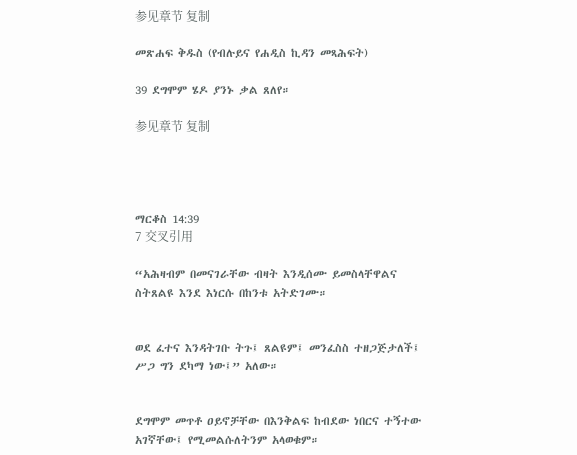参见章节 复制

መጽሐፍ ቅዱስ (የብሉይና የሐዲስ ኪዳን መጻሕፍት)

39 ደግሞም ሄዶ ያንኑ ቃል ጸለየ።

参见章节 复制




ማርቆስ 14:39
7 交叉引用

“አሕዛብም በመናገራቸው ብዛት እንዲሰሙ ይመስላቸዋልና ስትጸልዩ እንደ እነርሱ በከንቱ አትድገሙ።


ወደ ፈተና እንዳትገቡ ትጉ፤ ጸልዩም፤ መንፈስስ ተዘጋጅታለች፤ ሥጋ ግን ደካማ ነው፤” አለው።


ደግሞም መጥቶ ዐይኖቻቸው በእንቅልፍ ከብደው ነበርና ተኝተው አገኛቸው፤ የሚመልሱለትንም አላወቁም።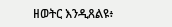ዘወትር እንዲጸልዩ፥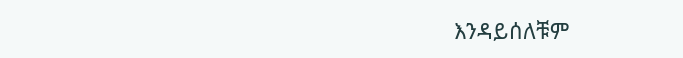እንዳይሰለቹም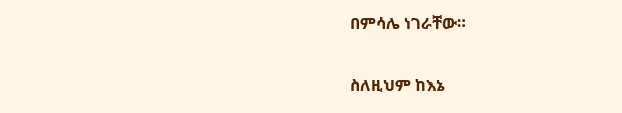በምሳሌ ነገራቸው።


ስለዚህም ከእኔ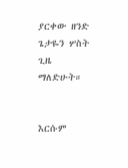ያርቀው ዘንድ ጌታዬን ሦስት ጊዜ ማለድሁት።


እርሱም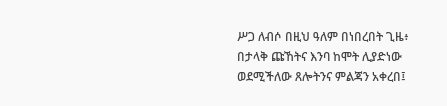ሥጋ ለብሶ በዚህ ዓለም በነበረበት ጊዜ፥ በታላቅ ጩኸትና እንባ ከሞት ሊያድነው ወደሚችለው ጸሎትንና ምልጃን አቀረበ፤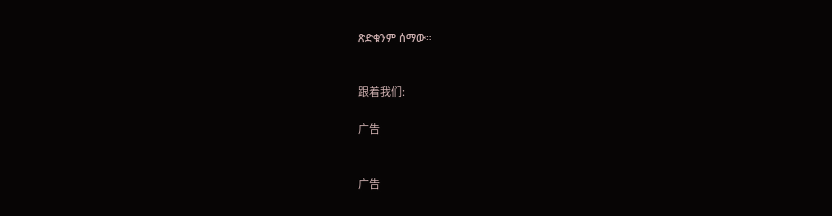ጽድቁንም ሰማው።


跟着我们:

广告


广告